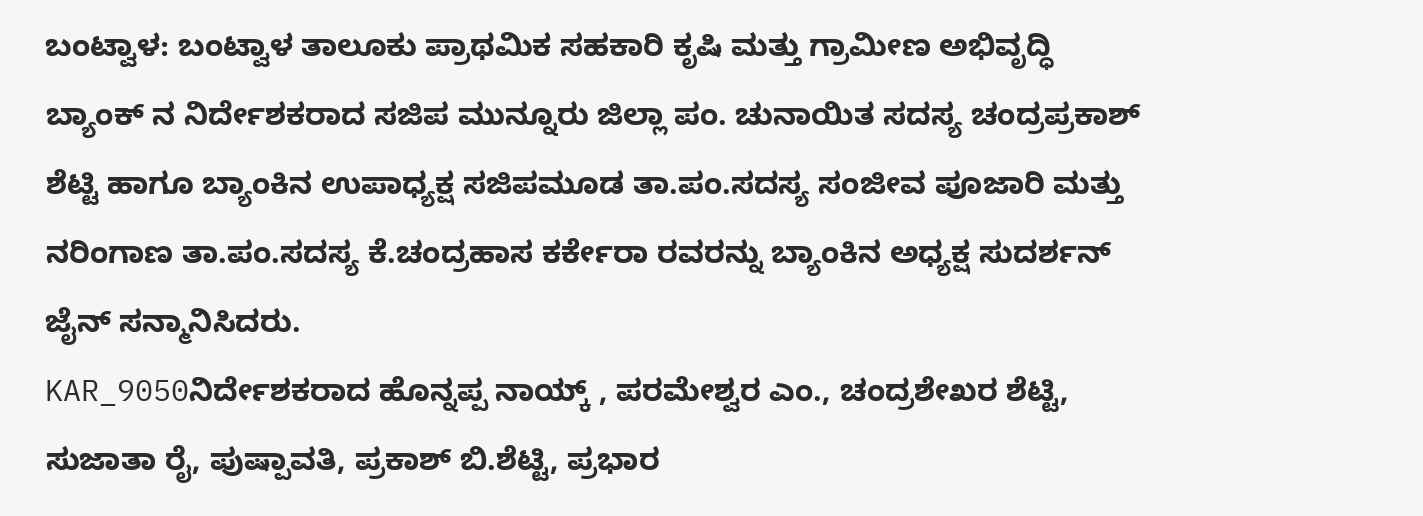ಬಂಟ್ವಾಳ: ಬಂಟ್ವಾಳ ತಾಲೂಕು ಪ್ರಾಥಮಿಕ ಸಹಕಾರಿ ಕೃಷಿ ಮತ್ತು ಗ್ರಾಮೀಣ ಅಭಿವೃದ್ಧಿ ಬ್ಯಾಂಕ್ ನ ನಿರ್ದೇಶಕರಾದ ಸಜಿಪ ಮುನ್ನೂರು ಜಿಲ್ಲಾ ಪಂ. ಚುನಾಯಿತ ಸದಸ್ಯ ಚಂದ್ರಪ್ರಕಾಶ್ ಶೆಟ್ಟಿ ಹಾಗೂ ಬ್ಯಾಂಕಿನ ಉಪಾಧ್ಯಕ್ಷ ಸಜಿಪಮೂಡ ತಾ.ಪಂ.ಸದಸ್ಯ ಸಂಜೀವ ಪೂಜಾರಿ ಮತ್ತು ನರಿಂಗಾಣ ತಾ.ಪಂ.ಸದಸ್ಯ ಕೆ.ಚಂದ್ರಹಾಸ ಕರ್ಕೇರಾ ರವರನ್ನು ಬ್ಯಾಂಕಿನ ಅಧ್ಯಕ್ಷ ಸುದರ್ಶನ್ ಜೈನ್ ಸನ್ಮಾನಿಸಿದರು.
KAR_9050ನಿರ್ದೇಶಕರಾದ ಹೊನ್ನಪ್ಪ ನಾಯ್ಕ್ , ಪರಮೇಶ್ವರ ಎಂ., ಚಂದ್ರಶೇಖರ ಶೆಟ್ಟಿ, ಸುಜಾತಾ ರೈ, ಪುಷ್ಪಾವತಿ, ಪ್ರಕಾಶ್ ಬಿ.ಶೆಟ್ಟಿ, ಪ್ರಭಾರ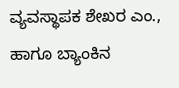ವ್ಯವಸ್ಥಾಪಕ ಶೇಖರ ಎಂ., ಹಾಗೂ ಬ್ಯಾಂಕಿನ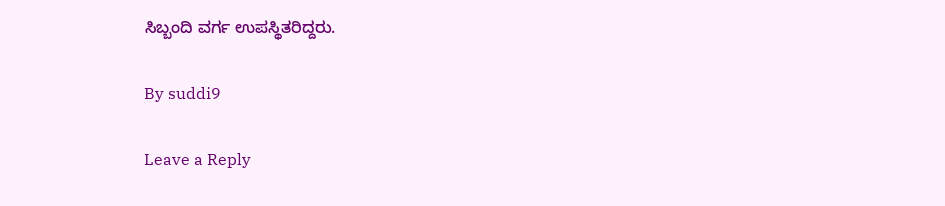ಸಿಬ್ಬಂದಿ ವರ್ಗ ಉಪಸ್ಥಿತರಿದ್ದರು.

By suddi9

Leave a Reply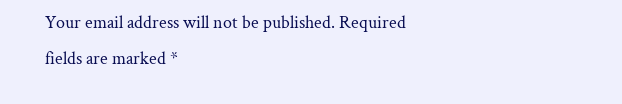Your email address will not be published. Required fields are marked *